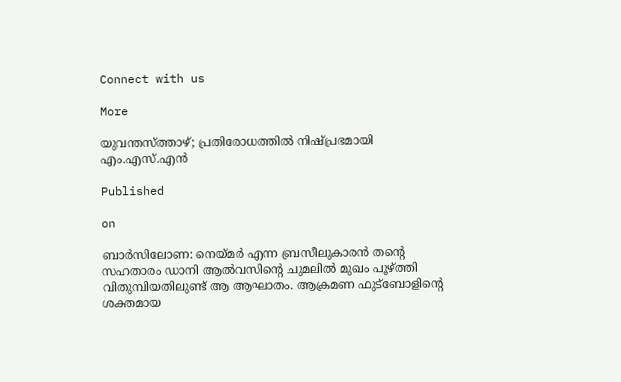Connect with us

More

യുവന്തസ്ത്താഴ്; പ്രതിരോധത്തില്‍ നിഷ്പ്രഭമായി എം.എസ്.എന്‍

Published

on

ബാര്‍സിലോണ: നെയ്മര്‍ എന്ന ബ്രസീലുകാരന്‍ തന്റെ സഹതാരം ഡാനി ആല്‍വസിന്റെ ചുമലില്‍ മുഖം പൂഴ്ത്തി വിതുമ്പിയതിലുണ്ട് ആ ആഘാതം. ആക്രമണ ഫുട്‌ബോളിന്റെ ശക്തമായ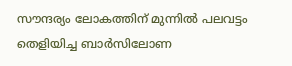സൗന്ദര്യം ലോകത്തിന് മുന്നില്‍ പലവട്ടം തെളിയിച്ച ബാര്‍സിലോണ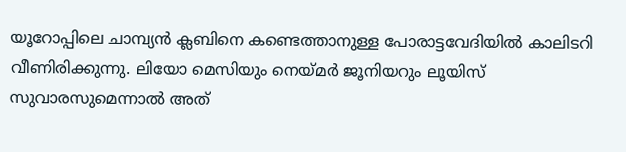യൂറോപ്പിലെ ചാമ്പ്യന്‍ ക്ലബിനെ കണ്ടെത്താനുള്ള പോരാട്ടവേദിയില്‍ കാലിടറി വീണിരിക്കുന്നു. ലിയോ മെസിയും നെയ്മര്‍ ജൂനിയറും ലൂയിസ് സുവാരസുമെന്നാല്‍ അത്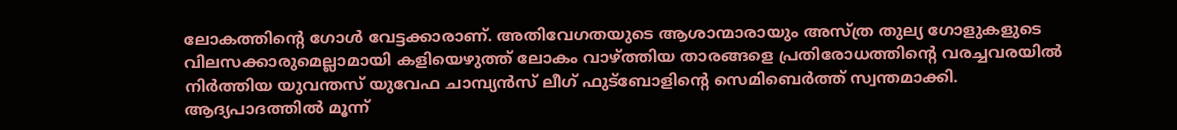ലോകത്തിന്റെ ഗോള്‍ വേട്ടക്കാരാണ്. അതിവേഗതയുടെ ആശാന്മാരായും അസ്ത്ര തുല്യ ഗോളുകളുടെ വിലസക്കാരുമെല്ലാമായി കളിയെഴുത്ത് ലോകം വാഴ്ത്തിയ താരങ്ങളെ പ്രതിരോധത്തിന്റെ വരച്ചവരയില്‍ നിര്‍ത്തിയ യുവന്തസ് യുവേഫ ചാമ്പ്യന്‍സ് ലീഗ് ഫുട്‌ബോളിന്റെ സെമിബെര്‍ത്ത് സ്വന്തമാക്കി. ആദ്യപാദത്തില്‍ മൂന്ന്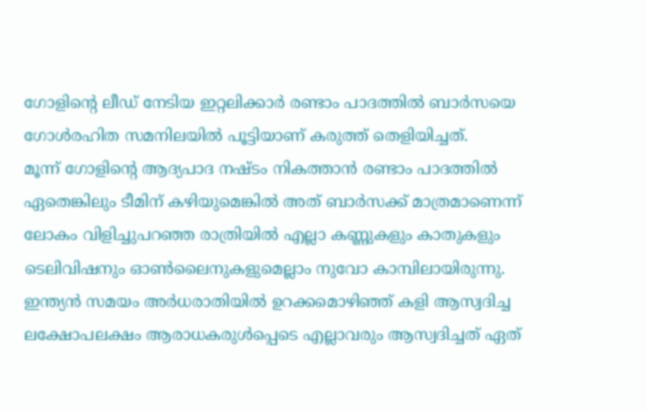ഗോളിന്റെ ലീഡ് നേടിയ ഇറ്റലിക്കാര്‍ രണ്ടാം പാദത്തില്‍ ബാര്‍സയെ ഗോള്‍രഹിത സമനിലയില്‍ പൂട്ടിയാണ് കരുത്ത് തെളിയിച്ചത്.
മൂന്ന് ഗോളിന്റെ ആദ്യപാദ നഷ്ടം നികത്താന്‍ രണ്ടാം പാദത്തില്‍ ഏതെങ്കിലും ടീമിന് കഴിയുമെങ്കില്‍ അത് ബാര്‍സക്ക് മാത്രമാണെന്ന് ലോകം വിളിച്ചുപറഞ്ഞ രാത്രിയില്‍ എല്ലാ കണ്ണുകളും കാതുകളും ടെലിവിഷനും ഓണ്‍ലൈനുകളുമെല്ലാം നുവോ കാമ്പിലായിരുന്നു. ഇന്ത്യന്‍ സമയം അര്‍ധരാതിയില്‍ ഉറക്കമൊഴിഞ്ഞ് കളി ആസ്വദിച്ച ലക്ഷോപലക്ഷം ആരാധകരുള്‍പ്പെടെ എല്ലാവരും ആസ്വദിച്ചത് ഏത്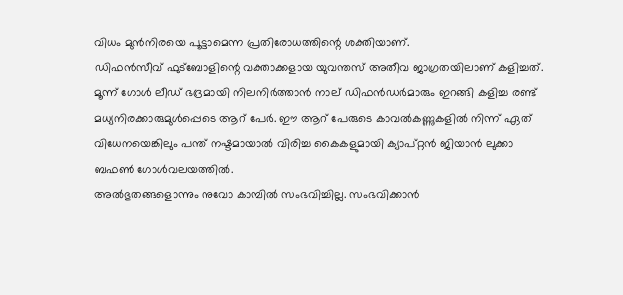വിധം മുന്‍നിരയെ പൂട്ടാമെന്ന പ്രതിരോധത്തിന്റെ ശക്തിയാണ്.
ഡിഫന്‍സീവ് ഫുട്‌ബോളിന്റെ വക്താക്കളായ യുവന്തസ് അതീവ ജാഗ്രതയിലാണ് കളിച്ചത്. മൂന്ന് ഗോള്‍ ലീഡ് ഭദ്രമായി നിലനിര്‍ത്താന്‍ നാല് ഡിഫന്‍ഡര്‍മാരും ഇറങ്ങി കളിച്ച രണ്ട് മധ്യനിരക്കാരുമുള്‍പ്പെടെ ആറ് പേര്‍. ഈ ആറ് പേരുടെ കാവല്‍കണ്ണുകളില്‍ നിന്ന് ഏത് വിധേനയെങ്കിലും പന്ത് നഷ്ടമായാല്‍ വിരിച്ച കൈകളുമായി ക്യാപ്റ്റന്‍ ജിയാന്‍ ലുക്കാ ബഫണ്‍ ഗോള്‍വലയത്തില്‍.
അല്‍ഭുതങ്ങളൊന്നും നുവോ കാമ്പില്‍ സംഭവിച്ചില്ല. സംഭവിക്കാന്‍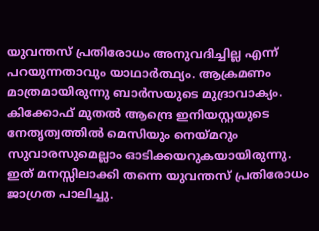യുവന്തസ് പ്രതിരോധം അനുവദിച്ചില്ല എന്ന് പറയുന്നതാവും യാഥാര്‍ത്ഥ്യം. ആക്രമണം മാത്രമായിരുന്നു ബാര്‍സയുടെ മുദ്രാവാക്യം. കിക്കോഫ് മുതല്‍ ആന്ദ്രെ ഇനിയസ്റ്റയുടെ നേതൃത്വത്തില്‍ മെസിയും നെയ്മറും സുവാരസുമെല്ലാം ഓടിക്കയറുകയായിരുന്നു. ഇത് മനസ്സിലാക്കി തന്നെ യുവന്തസ് പ്രതിരോധം ജാഗ്രത പാലിച്ചു.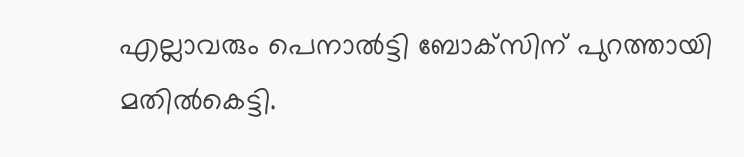എല്ലാവരും പെനാല്‍ട്ടി ബോക്‌സിന് പുറത്തായി മതില്‍കെട്ടി.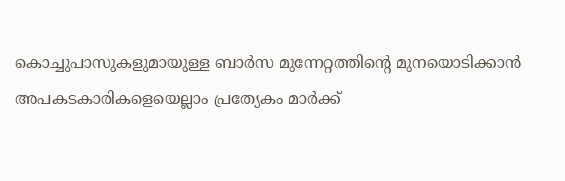കൊച്ചുപാസുകളുമായുള്ള ബാര്‍സ മുന്നേറ്റത്തിന്റെ മുനയൊടിക്കാന്‍ അപകടകാരികളെയെല്ലാം പ്രത്യേകം മാര്‍ക്ക്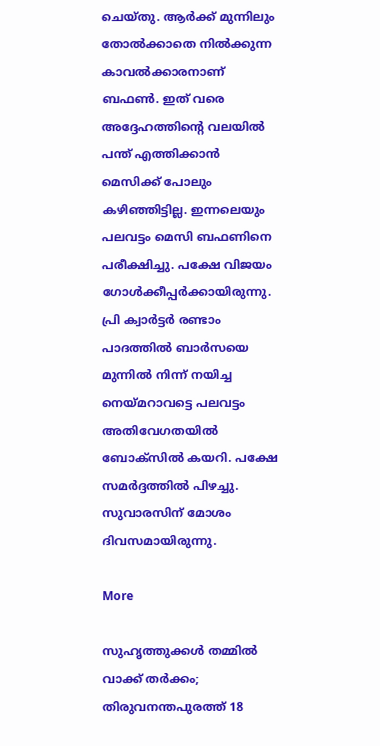ചെയ്തു. ആര്‍ക്ക് മുന്നിലും തോല്‍ക്കാതെ നില്‍ക്കുന്ന കാവല്‍ക്കാരനാണ് ബഫണ്‍. ഇത് വരെ അദ്ദേഹത്തിന്റെ വലയില്‍ പന്ത് എത്തിക്കാന്‍ മെസിക്ക് പോലും കഴിഞ്ഞിട്ടില്ല. ഇന്നലെയും പലവട്ടം മെസി ബഫണിനെ പരീക്ഷിച്ചു. പക്ഷേ വിജയം ഗോള്‍ക്കീപ്പര്‍ക്കായിരുന്നു. പ്രി ക്വാര്‍ട്ടര്‍ രണ്ടാം പാദത്തില്‍ ബാര്‍സയെ മുന്നില്‍ നിന്ന് നയിച്ച നെയ്മറാവട്ടെ പലവട്ടം അതിവേഗതയില്‍ ബോക്‌സില്‍ കയറി. പക്ഷേ സമര്‍ദ്ദത്തില്‍ പിഴച്ചു. സുവാരസിന് മോശം ദിവസമായിരുന്നു.

More

സുഹൃത്തുക്കള്‍ തമ്മില്‍ വാക്ക് തര്‍ക്കം; തിരുവനന്തപുരത്ത് 18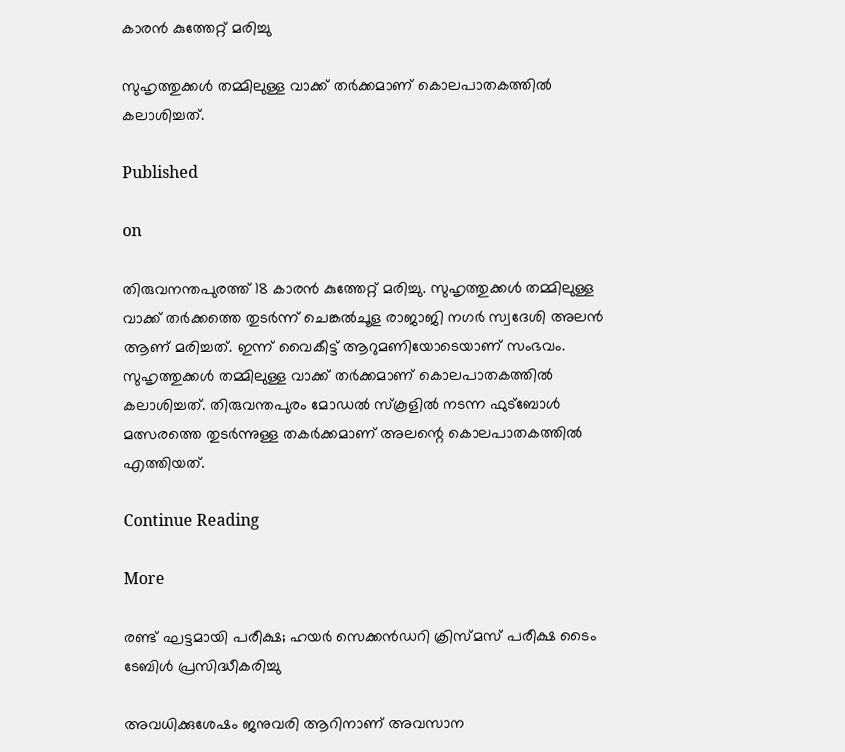കാരന്‍ കുത്തേറ്റ് മരിച്ചു

സുഹൃത്തുക്കള്‍ തമ്മിലുള്ള വാക്ക് തര്‍ക്കമാണ് കൊലപാതകത്തില്‍ കലാശിച്ചത്.

Published

on

തിരുവനന്തപുരത്ത് 18 കാരന്‍ കുത്തേറ്റ് മരിച്ചു. സുഹൃത്തുക്കള്‍ തമ്മിലുള്ള വാക്ക് തര്‍ക്കത്തെ തുടര്‍ന്ന് ചെങ്കല്‍ചൂള രാജാജി നഗര്‍ സ്വദേശി അലന്‍ ആണ് മരിച്ചത്. ഇന്ന് വൈകീട്ട് ആറുമണിയോടെയാണ് സംഭവം. സുഹൃത്തുക്കള്‍ തമ്മിലുള്ള വാക്ക് തര്‍ക്കമാണ് കൊലപാതകത്തില്‍ കലാശിച്ചത്. തിരുവന്തപുരം മോഡല്‍ സ്‌കൂളില്‍ നടന്ന ഫുട്‌ബോള്‍ മത്സരത്തെ തുടര്‍ന്നുള്ള തകര്‍ക്കമാണ് അലന്റെ കൊലപാതകത്തില്‍ എത്തിയത്.

Continue Reading

More

രണ്ട് ഘട്ടമായി പരീക്ഷ; ഹയര്‍ സെക്കന്‍ഡറി ക്രിസ്മസ് പരീക്ഷ ടൈം ടേബിള്‍ പ്രസിദ്ധീകരിച്ചു

അവധിക്കുശേഷം ജനുവരി ആറിനാണ് അവസാന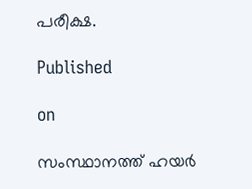പരീക്ഷ.

Published

on

സംസ്ഥാനത്ത് ഹയര്‍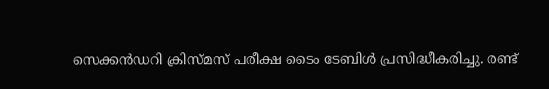സെക്കന്‍ഡറി ക്രിസ്മസ് പരീക്ഷ ടൈം ടേബിള്‍ പ്രസിദ്ധീകരിച്ചു. രണ്ട്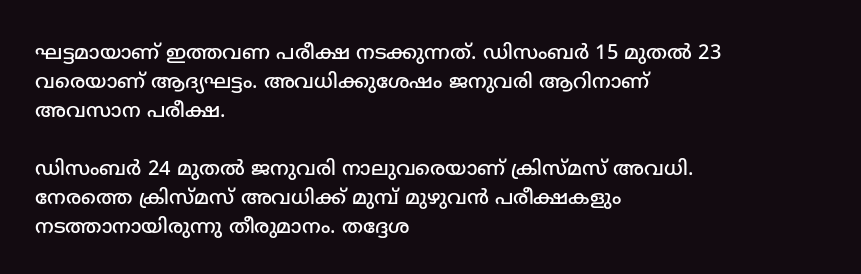ഘട്ടമായാണ് ഇത്തവണ പരീക്ഷ നടക്കുന്നത്. ഡിസംബര്‍ 15 മുതല്‍ 23 വരെയാണ് ആദ്യഘട്ടം. അവധിക്കുശേഷം ജനുവരി ആറിനാണ് അവസാന പരീക്ഷ.

ഡിസംബര്‍ 24 മുതല്‍ ജനുവരി നാലുവരെയാണ് ക്രിസ്മസ് അവധി. നേരത്തെ ക്രിസ്മസ് അവധിക്ക് മുമ്പ് മുഴുവന്‍ പരീക്ഷകളും നടത്താനായിരുന്നു തീരുമാനം. തദ്ദേശ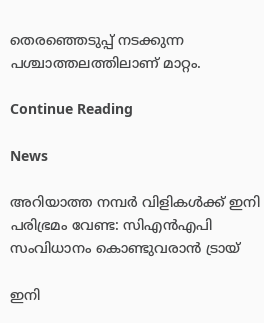തെരഞ്ഞെടുപ്പ് നടക്കുന്ന പശ്ചാത്തലത്തിലാണ് മാറ്റം.

Continue Reading

News

അറിയാത്ത നമ്പര്‍ വിളികള്‍ക്ക് ഇനി പരിഭ്രമം വേണ്ട: സിഎന്‍എപി സംവിധാനം കൊണ്ടുവരാന്‍ ട്രായ്

ഇനി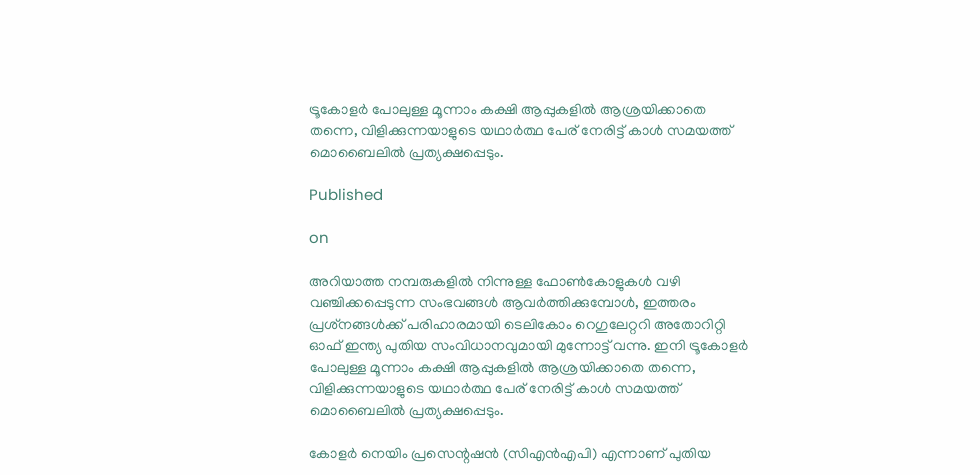ട്രൂകോളര്‍ പോലുള്ള മൂന്നാം കക്ഷി ആപ്പുകളില്‍ ആശ്രയിക്കാതെ തന്നെ, വിളിക്കുന്നയാളുടെ യഥാര്‍ത്ഥ പേര് നേരിട്ട് കാള്‍ സമയത്ത് മൊബൈലില്‍ പ്രത്യക്ഷപ്പെടും.

Published

on

അറിയാത്ത നമ്പരുകളില്‍ നിന്നുള്ള ഫോണ്‍കോളുകള്‍ വഴി വഞ്ചിക്കപ്പെടുന്ന സംഭവങ്ങള്‍ ആവര്‍ത്തിക്കുമ്പോള്‍, ഇത്തരം പ്രശ്‌നങ്ങള്‍ക്ക് പരിഹാരമായി ടെലികോം റെഗുലേറ്ററി അതോറിറ്റി ഓഫ് ഇന്ത്യ പുതിയ സംവിധാനവുമായി മുന്നോട്ട് വന്നു. ഇനി ട്രൂകോളര്‍ പോലുള്ള മൂന്നാം കക്ഷി ആപ്പുകളില്‍ ആശ്രയിക്കാതെ തന്നെ, വിളിക്കുന്നയാളുടെ യഥാര്‍ത്ഥ പേര് നേരിട്ട് കാള്‍ സമയത്ത് മൊബൈലില്‍ പ്രത്യക്ഷപ്പെടും.

കോളര്‍ നെയിം പ്രസെന്റഷന്‍ (സിഎന്‍എപി) എന്നാണ് പുതിയ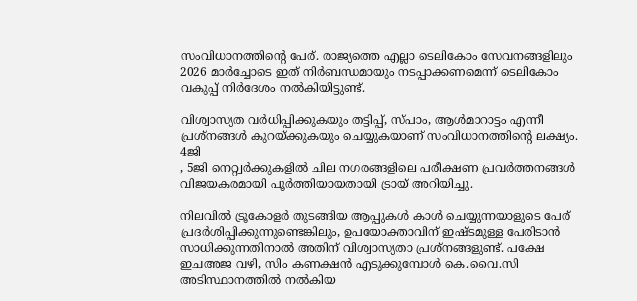സംവിധാനത്തിന്റെ പേര്. രാജ്യത്തെ എല്ലാ ടെലികോം സേവനങ്ങളിലും 2026 മാര്‍ച്ചോടെ ഇത് നിര്‍ബന്ധമായും നടപ്പാക്കണമെന്ന് ടെലികോം വകുപ്പ് നിര്‍ദേശം നല്‍കിയിട്ടുണ്ട്.

വിശ്വാസ്യത വര്‍ധിപ്പിക്കുകയും തട്ടിപ്പ്, സ്പാം, ആള്‍മാറാട്ടം എന്നീ പ്രശ്‌നങ്ങള്‍ കുറയ്ക്കുകയും ചെയ്യുകയാണ് സംവിധാനത്തിന്റെ ലക്ഷ്യം. 4ജി
, 5ജി നെറ്റ്വര്‍ക്കുകളില്‍ ചില നഗരങ്ങളിലെ പരീക്ഷണ പ്രവര്‍ത്തനങ്ങള്‍ വിജയകരമായി പൂര്‍ത്തിയായതായി ട്രായ് അറിയിച്ചു.

നിലവില്‍ ട്രൂകോളര്‍ തുടങ്ങിയ ആപ്പുകള്‍ കാള്‍ ചെയ്യുന്നയാളുടെ പേര് പ്രദര്‍ശിപ്പിക്കുന്നുണ്ടെങ്കിലും, ഉപയോക്താവിന് ഇഷ്ടമുള്ള പേരിടാന്‍ സാധിക്കുന്നതിനാല്‍ അതിന് വിശ്വാസ്യതാ പ്രശ്‌നങ്ങളുണ്ട്. പക്ഷേ ഇചഅജ വഴി, സിം കണക്ഷന്‍ എടുക്കുമ്പോള്‍ കെ.വൈ.സി അടിസ്ഥാനത്തില്‍ നല്‍കിയ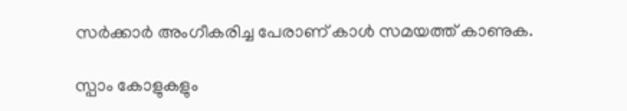സര്‍ക്കാര്‍ അംഗീകരിച്ച പേരാണ് കാള്‍ സമയത്ത് കാണുക.

സ്പാം കോളുകളും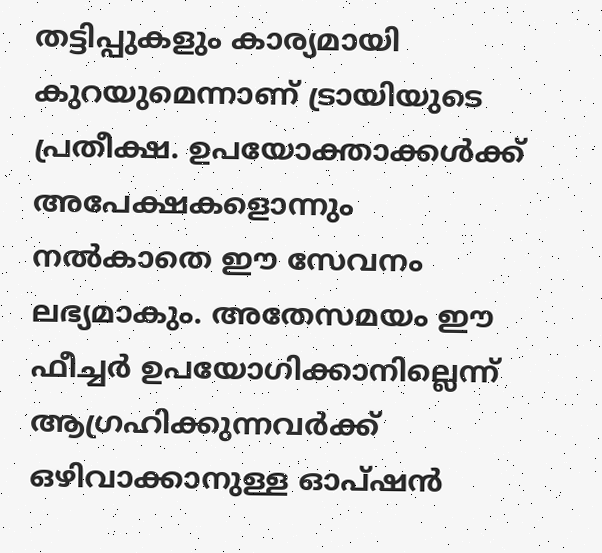തട്ടിപ്പുകളും കാര്യമായി കുറയുമെന്നാണ് ട്രായിയുടെ പ്രതീക്ഷ. ഉപയോക്താക്കള്‍ക്ക് അപേക്ഷകളൊന്നും നല്‍കാതെ ഈ സേവനം ലഭ്യമാകും. അതേസമയം ഈ ഫീച്ചര്‍ ഉപയോഗിക്കാനില്ലെന്ന് ആഗ്രഹിക്കുന്നവര്‍ക്ക് ഒഴിവാക്കാനുള്ള ഓപ്ഷന്‍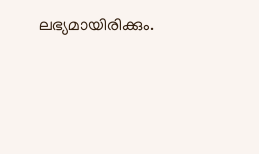ലഭ്യമായിരിക്കും.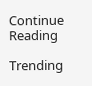Continue Reading

Trending